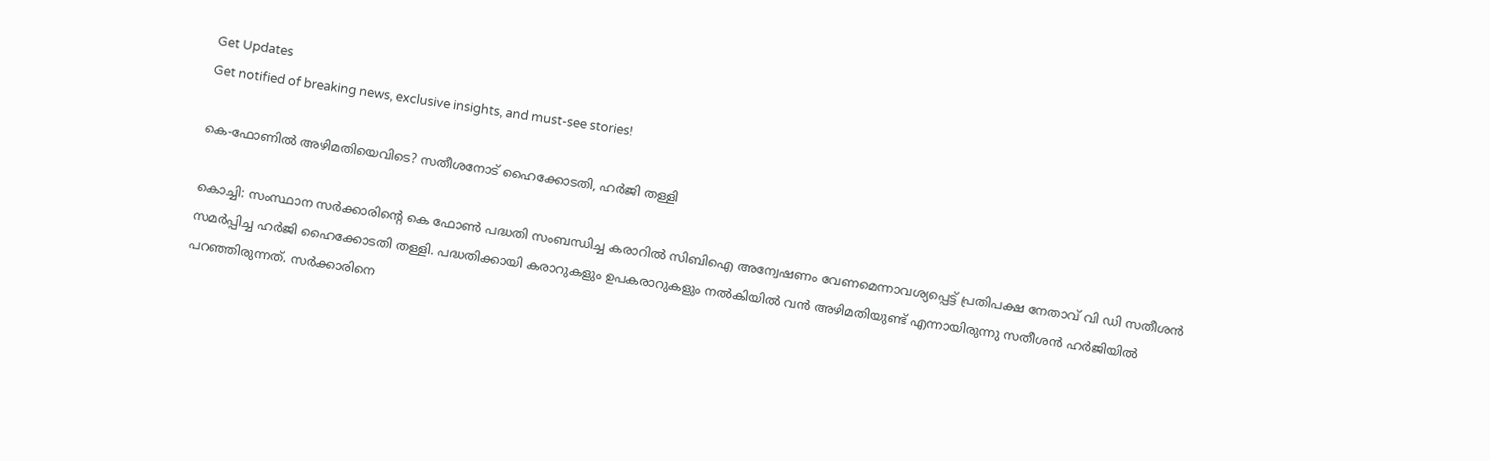Get Updates
Get notified of breaking news, exclusive insights, and must-see stories!

കെ-ഫോണില്‍ അഴിമതിയെവിടെ? സതീശനോട് ഹൈക്കോടതി, ഹര്‍ജി തള്ളി

കൊച്ചി: സംസ്ഥാന സര്‍ക്കാരിന്റെ കെ ഫോണ്‍ പദ്ധതി സംബന്ധിച്ച കരാറില്‍ സിബിഐ അന്വേഷണം വേണമെന്നാവശ്യപ്പെട്ട് പ്രതിപക്ഷ നേതാവ് വി ഡി സതീശന്‍ സമര്‍പ്പിച്ച ഹര്‍ജി ഹൈക്കോടതി തള്ളി. പദ്ധതിക്കായി കരാറുകളും ഉപകരാറുകളും നല്‍കിയില്‍ വന്‍ അഴിമതിയുണ്ട് എന്നായിരുന്നു സതീശന്‍ ഹര്‍ജിയില്‍ പറഞ്ഞിരുന്നത്. സര്‍ക്കാരിനെ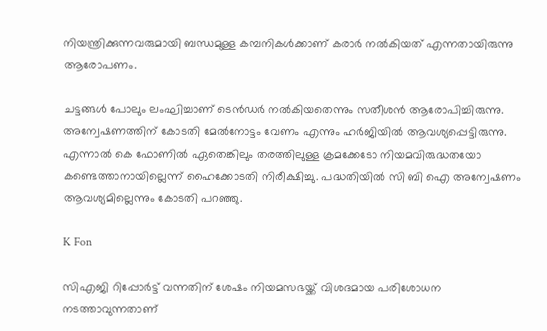നിയന്ത്രിക്കുന്നവരുമായി ബന്ധമുള്ള കമ്പനികള്‍ക്കാണ് കരാര്‍ നല്‍കിയത് എന്നതായിരുന്നു ആരോപണം.

ചട്ടങ്ങള്‍ പോലും ലംഘിച്ചാണ് ടെന്‍ഡര്‍ നല്‍കിയതെന്നും സതീശന്‍ ആരോപിച്ചിരുന്നു. അന്വേഷണത്തിന് കോടതി മേല്‍നോട്ടം വേണം എന്നും ഹര്‍ജിയില്‍ ആവശ്യപ്പെട്ടിരുന്നു. എന്നാല്‍ കെ ഫോണില്‍ ഏതെങ്കിലും തരത്തിലുള്ള ക്രമക്കേടോ നിയമവിരുദ്ധതയോ കണ്ടെത്താനായില്ലെന്ന് ഹൈക്കോടതി നിരീക്ഷിച്ചു. പദ്ധതിയില്‍ സി ബി ഐ അന്വേഷണം ആവശ്യമില്ലെന്നും കോടതി പറഞ്ഞു.

K Fon

സിഎജി റിപ്പോര്‍ട്ട് വന്നതിന് ശേഷം നിയമസഭയ്ക്ക് വിശദമായ പരിശോധന നടത്താവുന്നതാണ്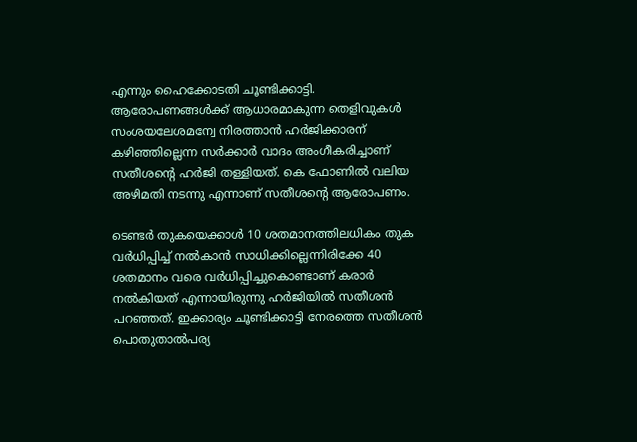എന്നും ഹൈക്കോടതി ചൂണ്ടിക്കാട്ടി. ആരോപണങ്ങള്‍ക്ക് ആധാരമാകുന്ന തെളിവുകള്‍ സംശയലേശമന്വേ നിരത്താന്‍ ഹര്‍ജിക്കാരന് കഴിഞ്ഞില്ലെന്ന സര്‍ക്കാര്‍ വാദം അംഗീകരിച്ചാണ് സതീശന്റെ ഹര്‍ജി തള്ളിയത്. കെ ഫോണില്‍ വലിയ അഴിമതി നടന്നു എന്നാണ് സതീശന്റെ ആരോപണം.

ടെണ്ടര്‍ തുകയെക്കാള്‍ 10 ശതമാനത്തിലധികം തുക വര്‍ധിപ്പിച്ച് നല്‍കാന്‍ സാധിക്കില്ലെന്നിരിക്കേ 40 ശതമാനം വരെ വര്‍ധിപ്പിച്ചുകൊണ്ടാണ് കരാര്‍ നല്‍കിയത് എന്നായിരുന്നു ഹര്‍ജിയില്‍ സതീശന്‍ പറഞ്ഞത്. ഇക്കാര്യം ചൂണ്ടിക്കാട്ടി നേരത്തെ സതീശന്‍ പൊതുതാല്‍പര്യ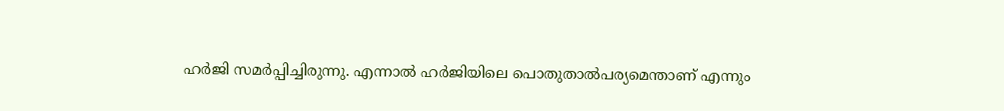ഹര്‍ജി സമര്‍പ്പിച്ചിരുന്നു. എന്നാല്‍ ഹര്‍ജിയിലെ പൊതുതാല്‍പര്യമെന്താണ് എന്നും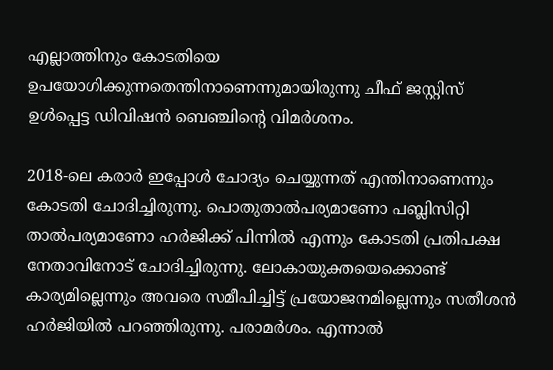എല്ലാത്തിനും കോടതിയെ ഉപയോഗിക്കുന്നതെന്തിനാണെന്നുമായിരുന്നു ചീഫ് ജസ്റ്റിസ് ഉള്‍പ്പെട്ട ഡിവിഷന്‍ ബെഞ്ചിന്റെ വിമര്‍ശനം.

2018-ലെ കരാര്‍ ഇപ്പോള്‍ ചോദ്യം ചെയ്യുന്നത് എന്തിനാണെന്നും കോടതി ചോദിച്ചിരുന്നു. പൊതുതാല്‍പര്യമാണോ പബ്ലിസിറ്റി താല്‍പര്യമാണോ ഹര്‍ജിക്ക് പിന്നില്‍ എന്നും കോടതി പ്രതിപക്ഷ നേതാവിനോട് ചോദിച്ചിരുന്നു. ലോകായുക്തയെക്കൊണ്ട് കാര്യമില്ലെന്നും അവരെ സമീപിച്ചിട്ട് പ്രയോജനമില്ലെന്നും സതീശന്‍ ഹര്‍ജിയില്‍ പറഞ്ഞിരുന്നു. പരാമര്‍ശം. എന്നാല്‍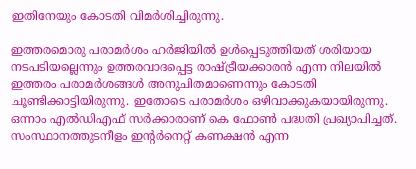ഇതിനേയും കോടതി വിമര്‍ശിച്ചിരുന്നു.

ഇത്തരമൊരു പരാമര്‍ശം ഹര്‍ജിയില്‍ ഉള്‍പ്പെടുത്തിയത് ശരിയായ നടപടിയല്ലെന്നും ഉത്തരവാദപ്പെട്ട രാഷ്ട്രീയക്കാരന്‍ എന്ന നിലയില്‍ ഇത്തരം പരാമര്‍ശങ്ങള്‍ അനുചിതമാണെന്നും കോടതി ചൂണ്ടിക്കാട്ടിയിരുന്നു. ഇതോടെ പരാമര്‍ശം ഒഴിവാക്കുകയായിരുന്നു. ഒന്നാം എല്‍ഡിഎഫ് സര്‍ക്കാരാണ് കെ ഫോണ്‍ പദ്ധതി പ്രഖ്യാപിച്ചത്. സംസ്ഥാനത്തുടനീളം ഇന്റര്‍നെറ്റ് കണക്ഷന്‍ എന്ന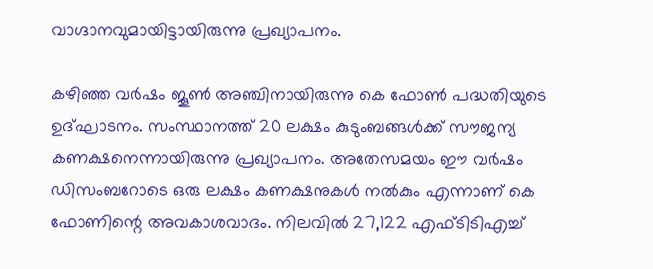വാഗ്ദാനവുമായിട്ടായിരുന്നു പ്രഖ്യാപനം.

കഴിഞ്ഞ വര്‍ഷം ജൂണ്‍ അഞ്ചിനായിരുന്നു കെ ഫോണ്‍ പദ്ധതിയുടെ ഉദ്ഘാടനം. സംസ്ഥാനത്ത് 20 ലക്ഷം കുടുംബങ്ങള്‍ക്ക് സൗജന്യ കണക്ഷനെന്നായിരുന്നു പ്രഖ്യാപനം. അതേസമയം ഈ വര്‍ഷം ഡിസംബറോടെ ഒരു ലക്ഷം കണക്ഷനുകള്‍ നല്‍കും എന്നാണ് കെ ഫോണിന്റെ അവകാശവാദം. നിലവില്‍ 27,122 എഫ്ടിടിഎച്ച്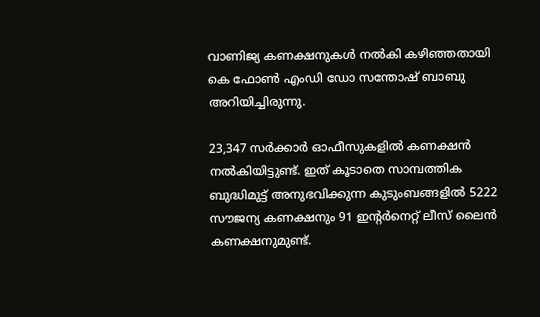വാണിജ്യ കണക്ഷനുകള്‍ നല്‍കി കഴിഞ്ഞതായി കെ ഫോണ്‍ എംഡി ഡോ സന്തോഷ് ബാബു അറിയിച്ചിരുന്നു.

23,347 സര്‍ക്കാര്‍ ഓഫീസുകളില്‍ കണക്ഷന്‍ നല്‍കിയിട്ടുണ്ട്. ഇത് കൂടാതെ സാമ്പത്തിക ബുദ്ധിമുട്ട് അനുഭവിക്കുന്ന കുടുംബങ്ങളില്‍ 5222 സൗജന്യ കണക്ഷനും 91 ഇന്റര്‍നെറ്റ് ലീസ് ലൈന്‍ കണക്ഷനുമുണ്ട്.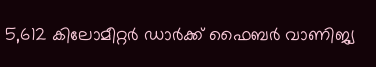5,612 കിലോമീറ്റര്‍ ഡാര്‍ക്ക് ഫൈബര്‍ വാണിജ്യ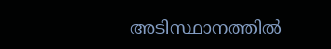അടിസ്ഥാനത്തില്‍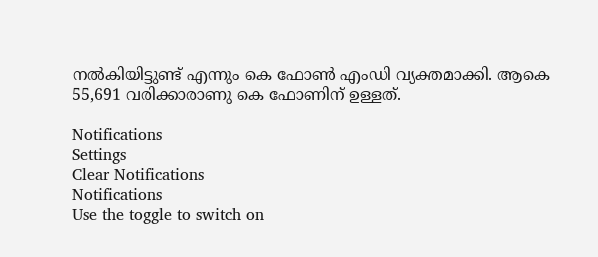നല്‍കിയിട്ടുണ്ട് എന്നും കെ ഫോണ്‍ എംഡി വ്യക്തമാക്കി. ആകെ 55,691 വരിക്കാരാണു കെ ഫോണിന് ഉള്ളത്.

Notifications
Settings
Clear Notifications
Notifications
Use the toggle to switch on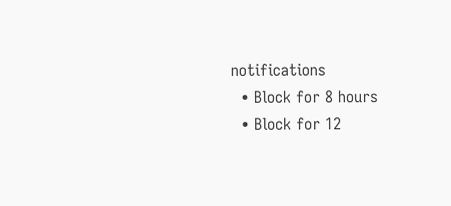notifications
  • Block for 8 hours
  • Block for 12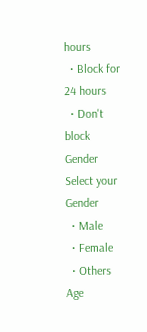hours
  • Block for 24 hours
  • Don't block
Gender
Select your Gender
  • Male
  • Female
  • Others
Age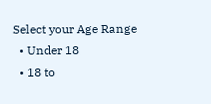Select your Age Range
  • Under 18
  • 18 to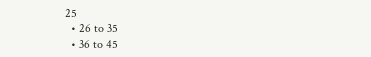25
  • 26 to 35
  • 36 to 45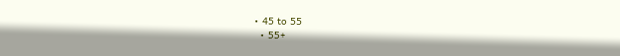• 45 to 55
  • 55+